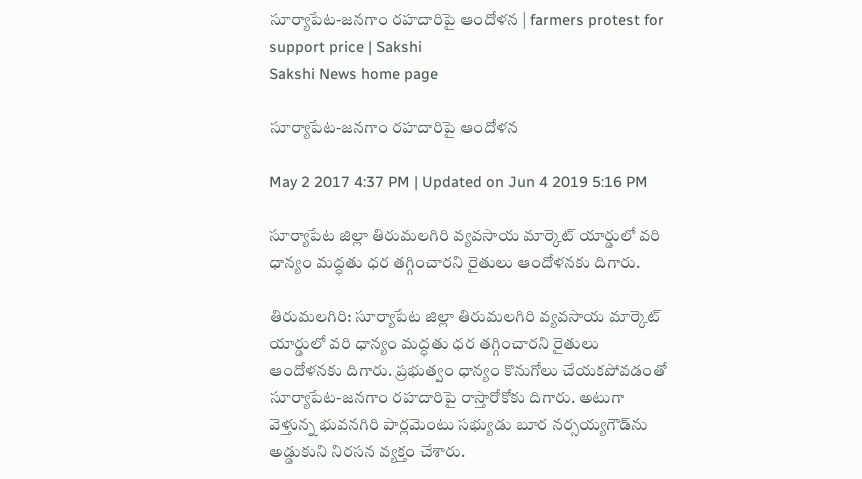సూర్యాపేట-జనగాం రహదారిపై ఆందోళన | farmers protest for support price | Sakshi
Sakshi News home page

సూర్యాపేట-జనగాం రహదారిపై ఆందోళన

May 2 2017 4:37 PM | Updated on Jun 4 2019 5:16 PM

సూర్యాపేట జిల్లా తిరుమలగిరి వ్యవసాయ మార్కెట్‌ యార్డులో వరి ధాన్యం మద్ధతు ధర తగ్గించారని రైతులు ఆందోళనకు దిగారు.

తిరుమలగిరి: సూర్యాపేట జిల్లా తిరుమలగిరి వ్యవసాయ మార్కెట్‌ యార్డులో వరి ధాన్యం మద్ధతు ధర తగ్గించారని రైతులు ఆందోళనకు దిగారు. ప్రభుత్వం ధాన‍్యం కొనుగోలు చేయకపోవడంతో సూర్యాపేట-జనగాం రహదారిపై రాస్తారోకోకు దిగారు. అటుగా వెళ్తున్న భువనగిరి పార్లమెంటు సభ్యుడు బూర నర్సయ్యగౌడ్‌ను అడ్డుకుని నిరసన వ్యక్తం చేశారు.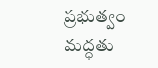ప్రభుత్వం మద్ధతు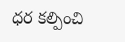ధర కల్పించి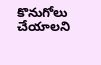కొనుగోలు చేయాలని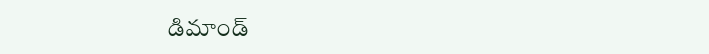డిమాండ్‌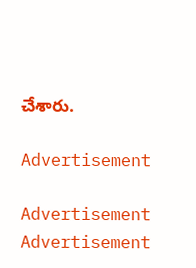చేశారు.

Advertisement

Advertisement
Advertisement